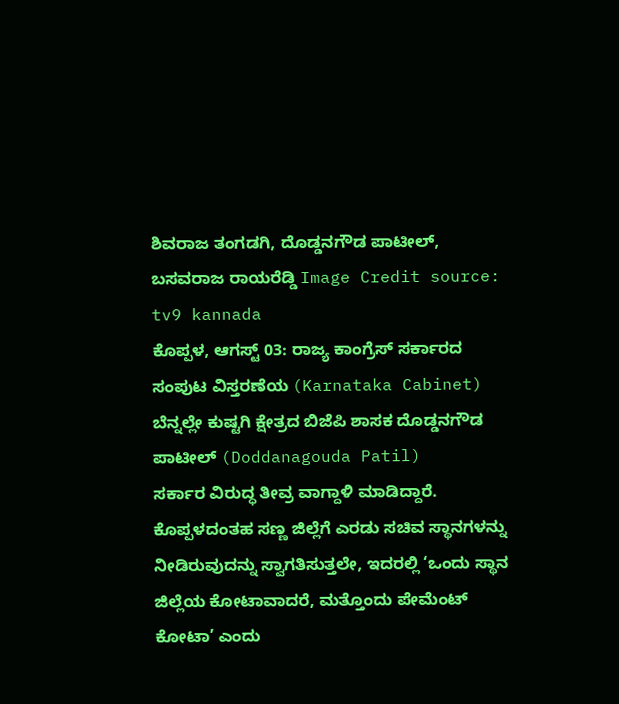ಶಿವರಾಜ ತಂಗಡಗಿ, ದೊಡ್ಡನಗೌಡ ಪಾಟೀಲ್, ಬಸವರಾಜ ರಾಯರೆಡ್ಡಿ Image Credit source: tv9 kannada
ಕೊಪ್ಪಳ, ಆಗಸ್ಟ್ 03: ರಾಜ್ಯ ಕಾಂಗ್ರೆಸ್ ಸರ್ಕಾರದ ಸಂಪುಟ ವಿಸ್ತರಣೆಯ (Karnataka Cabinet) ಬೆನ್ನಲ್ಲೇ ಕುಷ್ಟಗಿ ಕ್ಷೇತ್ರದ ಬಿಜೆಪಿ ಶಾಸಕ ದೊಡ್ಡನಗೌಡ ಪಾಟೀಲ್ (Doddanagouda Patil)
ಸರ್ಕಾರ ವಿರುದ್ಧ ತೀವ್ರ ವಾಗ್ದಾಳಿ ಮಾಡಿದ್ದಾರೆ. ಕೊಪ್ಪಳದಂತಹ ಸಣ್ಣ ಜಿಲ್ಲೆಗೆ ಎರಡು ಸಚಿವ ಸ್ಥಾನಗಳನ್ನು ನೀಡಿರುವುದನ್ನು ಸ್ವಾಗತಿಸುತ್ತಲೇ, ಇದರಲ್ಲಿ ‘ಒಂದು ಸ್ಥಾನ ಜಿಲ್ಲೆಯ ಕೋಟಾವಾದರೆ, ಮತ್ತೊಂದು ಪೇಮೆಂಟ್ ಕೋಟಾ’ ಎಂದು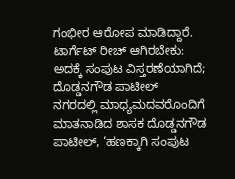ಗಂಭೀರ ಆರೋಪ ಮಾಡಿದ್ದಾರೆ.
ಟಾರ್ಗೆಟ್ ರೀಚ್ ಆಗಿರಬೇಕು: ಅದಕ್ಕೆ ಸಂಪುಟ ವಿಸ್ತರಣೆಯಾಗಿದೆ; ದೊಡ್ಡನಗೌಡ ಪಾಟೀಲ್
ನಗರದಲ್ಲಿ ಮಾಧ್ಯಮದವರೊಂದಿಗೆ ಮಾತನಾಡಿದ ಶಾಸಕ ದೊಡ್ಡನಗೌಡ ಪಾಟೀಲ್, ‘ಹಣಕ್ಕಾಗಿ ಸಂಪುಟ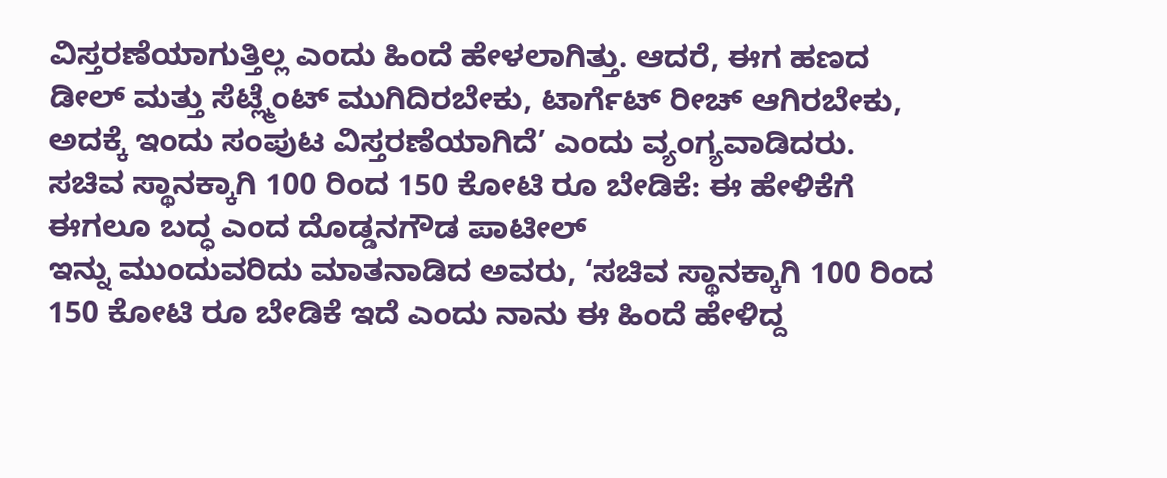ವಿಸ್ತರಣೆಯಾಗುತ್ತಿಲ್ಲ ಎಂದು ಹಿಂದೆ ಹೇಳಲಾಗಿತ್ತು. ಆದರೆ, ಈಗ ಹಣದ ಡೀಲ್ ಮತ್ತು ಸೆಟ್ಲ್ಮೆಂಟ್ ಮುಗಿದಿರಬೇಕು, ಟಾರ್ಗೆಟ್ ರೀಚ್ ಆಗಿರಬೇಕು, ಅದಕ್ಕೆ ಇಂದು ಸಂಪುಟ ವಿಸ್ತರಣೆಯಾಗಿದೆ’ ಎಂದು ವ್ಯಂಗ್ಯವಾಡಿದರು.
ಸಚಿವ ಸ್ಥಾನಕ್ಕಾಗಿ 100 ರಿಂದ 150 ಕೋಟಿ ರೂ ಬೇಡಿಕೆ: ಈ ಹೇಳಿಕೆಗೆ ಈಗಲೂ ಬದ್ಧ ಎಂದ ದೊಡ್ಡನಗೌಡ ಪಾಟೀಲ್
ಇನ್ನು ಮುಂದುವರಿದು ಮಾತನಾಡಿದ ಅವರು, ‘ಸಚಿವ ಸ್ಥಾನಕ್ಕಾಗಿ 100 ರಿಂದ 150 ಕೋಟಿ ರೂ ಬೇಡಿಕೆ ಇದೆ ಎಂದು ನಾನು ಈ ಹಿಂದೆ ಹೇಳಿದ್ದ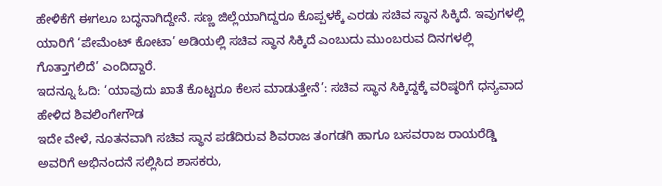ಹೇಳಿಕೆಗೆ ಈಗಲೂ ಬದ್ಧನಾಗಿದ್ದೇನೆ. ಸಣ್ಣ ಜಿಲ್ಲೆಯಾಗಿದ್ದರೂ ಕೊಪ್ಪಳಕ್ಕೆ ಎರಡು ಸಚಿವ ಸ್ಥಾನ ಸಿಕ್ಕಿದೆ. ಇವುಗಳಲ್ಲಿ ಯಾರಿಗೆ ‘ಪೇಮೆಂಟ್ ಕೋಟಾ’ ಅಡಿಯಲ್ಲಿ ಸಚಿವ ಸ್ಥಾನ ಸಿಕ್ಕಿದೆ ಎಂಬುದು ಮುಂಬರುವ ದಿನಗಳಲ್ಲಿ ಗೊತ್ತಾಗಲಿದೆ’ ಎಂದಿದ್ದಾರೆ.
ಇದನ್ನೂ ಓದಿ: ‘ಯಾವುದು ಖಾತೆ ಕೊಟ್ಟರೂ ಕೆಲಸ ಮಾಡುತ್ತೇನೆ’: ಸಚಿವ ಸ್ಥಾನ ಸಿಕ್ಕಿದ್ದಕ್ಕೆ ವರಿಷ್ಠರಿಗೆ ಧನ್ಯವಾದ ಹೇಳಿದ ಶಿವಲಿಂಗೇಗೌಡ
ಇದೇ ವೇಳೆ, ನೂತನವಾಗಿ ಸಚಿವ ಸ್ಥಾನ ಪಡೆದಿರುವ ಶಿವರಾಜ ತಂಗಡಗಿ ಹಾಗೂ ಬಸವರಾಜ ರಾಯರೆಡ್ಡಿ ಅವರಿಗೆ ಅಭಿನಂದನೆ ಸಲ್ಲಿಸಿದ ಶಾಸಕರು,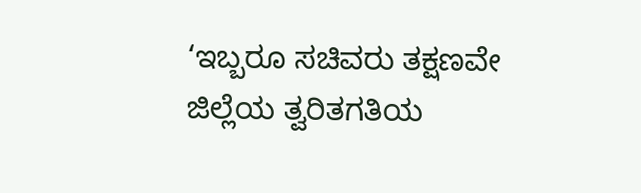‘ಇಬ್ಬರೂ ಸಚಿವರು ತಕ್ಷಣವೇ ಜಿಲ್ಲೆಯ ತ್ವರಿತಗತಿಯ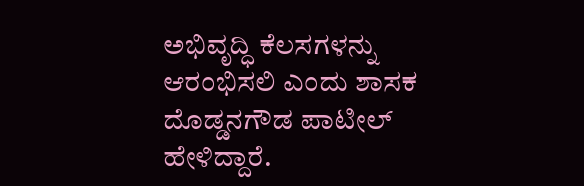ಅಭಿವೃದ್ಧಿ ಕೆಲಸಗಳನ್ನು ಆರಂಭಿಸಲಿ ಎಂದು ಶಾಸಕ ದೊಡ್ಡನಗೌಡ ಪಾಟೀಲ್ ಹೇಳಿದ್ದಾರೆ.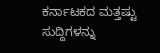ಕರ್ನಾಟಕದ ಮತ್ತಷ್ಟು ಸುದ್ದಿಗಳನ್ನು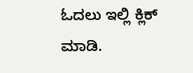ಓದಲು ಇಲ್ಲಿ ಕ್ಲಿಕ್ ಮಾಡಿ.